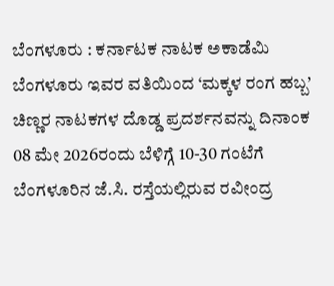ಬೆಂಗಳೂರು : ಕರ್ನಾಟಕ ನಾಟಕ ಅಕಾಡೆಮಿ ಬೆಂಗಳೂರು ಇವರ ವತಿಯಿಂದ ‘ಮಕ್ಕಳ ರಂಗ ಹಬ್ಬ’ ಚಿಣ್ಣರ ನಾಟಕಗಳ ದೊಡ್ಡ ಪ್ರದರ್ಶನವನ್ನು ದಿನಾಂಕ 08 ಮೇ 2026ರಂದು ಬೆಳಿಗ್ಗೆ 10-30 ಗಂಟೆಗೆ ಬೆಂಗಳೂರಿನ ಜೆ.ಸಿ. ರಸ್ತೆಯಲ್ಲಿರುವ ರವೀಂದ್ರ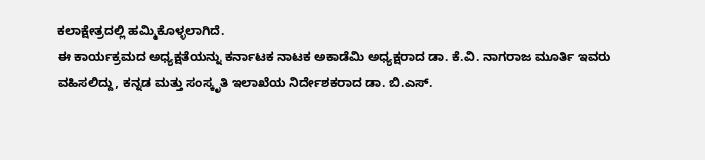ಕಲಾಕ್ಷೇತ್ರದಲ್ಲಿ ಹಮ್ಮಿಕೊಳ್ಳಲಾಗಿದೆ.
ಈ ಕಾರ್ಯಕ್ರಮದ ಅಧ್ಯಕ್ಷತೆಯನ್ನು ಕರ್ನಾಟಕ ನಾಟಕ ಅಕಾಡೆಮಿ ಅಧ್ಯಕ್ಷರಾದ ಡಾ. ಕೆ.ವಿ. ನಾಗರಾಜ ಮೂರ್ತಿ ಇವರು ವಹಿಸಲಿದ್ದು, ಕನ್ನಡ ಮತ್ತು ಸಂಸ್ಕೃತಿ ಇಲಾಖೆಯ ನಿರ್ದೇಶಕರಾದ ಡಾ. ಬಿ.ಎಸ್.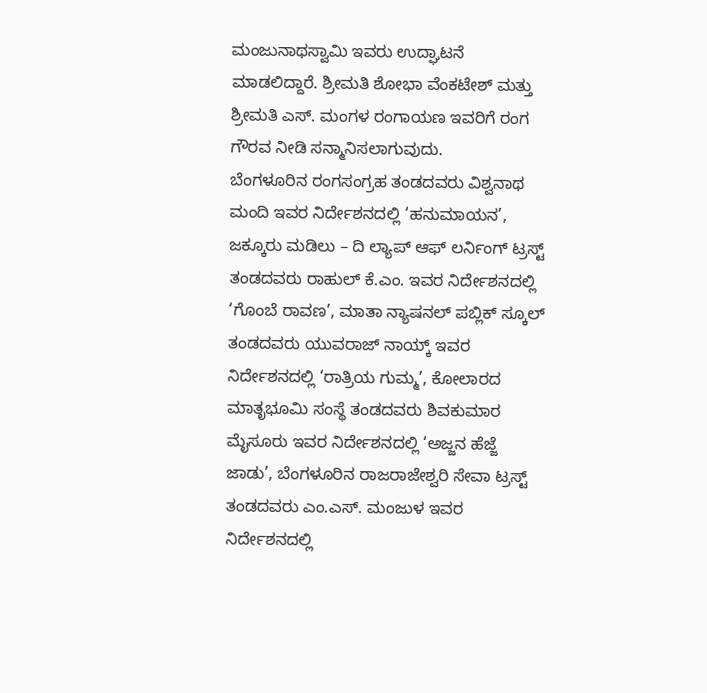ಮಂಜುನಾಥಸ್ವಾಮಿ ಇವರು ಉದ್ಘಾಟನೆ ಮಾಡಲಿದ್ದಾರೆ. ಶ್ರೀಮತಿ ಶೋಭಾ ವೆಂಕಟೇಶ್ ಮತ್ತು ಶ್ರೀಮತಿ ಎಸ್. ಮಂಗಳ ರಂಗಾಯಣ ಇವರಿಗೆ ರಂಗ ಗೌರವ ನೀಡಿ ಸನ್ಮಾನಿಸಲಾಗುವುದು.
ಬೆಂಗಳೂರಿನ ರಂಗಸಂಗ್ರಹ ತಂಡದವರು ವಿಶ್ವನಾಥ ಮಂದಿ ಇವರ ನಿರ್ದೇಶನದಲ್ಲಿ ‘ಹನುಮಾಯನ’, ಜಕ್ಕೂರು ಮಡಿಲು – ದಿ ಲ್ಯಾಪ್ ಆಫ್ ಲರ್ನಿಂಗ್ ಟ್ರಸ್ಟ್ ತಂಡದವರು ರಾಹುಲ್ ಕೆ.ಎಂ. ಇವರ ನಿರ್ದೇಶನದಲ್ಲಿ ‘ಗೊಂಬೆ ರಾವಣ’, ಮಾತಾ ನ್ಯಾಷನಲ್ ಪಬ್ಲಿಕ್ ಸ್ಕೂಲ್ ತಂಡದವರು ಯುವರಾಜ್ ನಾಯ್ಕ್ ಇವರ ನಿರ್ದೇಶನದಲ್ಲಿ ‘ರಾತ್ರಿಯ ಗುಮ್ಮ’, ಕೋಲಾರದ ಮಾತೃಭೂಮಿ ಸಂಸ್ಥೆ ತಂಡದವರು ಶಿವಕುಮಾರ ಮೈಸೂರು ಇವರ ನಿರ್ದೇಶನದಲ್ಲಿ ‘ಅಜ್ಜನ ಹೆಜ್ಜೆ ಜಾಡು’, ಬೆಂಗಳೂರಿನ ರಾಜರಾಜೇಶ್ವರಿ ಸೇವಾ ಟ್ರಸ್ಟ್ ತಂಡದವರು ಎಂ.ಎಸ್. ಮಂಜುಳ ಇವರ ನಿರ್ದೇಶನದಲ್ಲಿ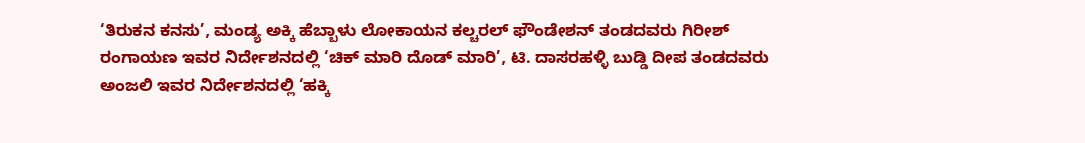‘ತಿರುಕನ ಕನಸು’, ಮಂಡ್ಯ ಅಕ್ಕಿ ಹೆಬ್ಬಾಳು ಲೋಕಾಯನ ಕಲ್ಚರಲ್ ಫೌಂಡೇಶನ್ ತಂಡದವರು ಗಿರೀಶ್ ರಂಗಾಯಣ ಇವರ ನಿರ್ದೇಶನದಲ್ಲಿ ‘ಚಿಕ್ ಮಾರಿ ದೊಡ್ ಮಾರಿ’, ಟಿ. ದಾಸರಹಳ್ಳಿ ಬುಡ್ಡಿ ದೀಪ ತಂಡದವರು ಅಂಜಲಿ ಇವರ ನಿರ್ದೇಶನದಲ್ಲಿ ‘ಹಕ್ಕಿ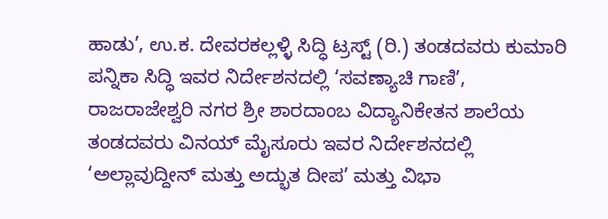ಹಾಡು’, ಉ.ಕ. ದೇವರಕಲ್ಲಳ್ಳಿ ಸಿದ್ಧಿ ಟ್ರಸ್ಟ್ (ರಿ.) ತಂಡದವರು ಕುಮಾರಿ ಪನ್ನಿಕಾ ಸಿದ್ಧಿ ಇವರ ನಿರ್ದೇಶನದಲ್ಲಿ ‘ಸವಣ್ಯಾಚಿ ಗಾಣಿ’, ರಾಜರಾಜೇಶ್ವರಿ ನಗರ ಶ್ರೀ ಶಾರದಾಂಬ ವಿದ್ಯಾನಿಕೇತನ ಶಾಲೆಯ ತಂಡದವರು ವಿನಯ್ ಮೈಸೂರು ಇವರ ನಿರ್ದೇಶನದಲ್ಲಿ ‘ಅಲ್ಲಾವುದ್ದೀನ್ ಮತ್ತು ಅದ್ಭುತ ದೀಪ’ ಮತ್ತು ವಿಭಾ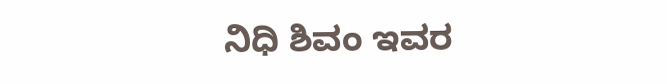ನಿಧಿ ಶಿವಂ ಇವರ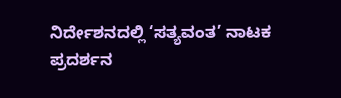ನಿರ್ದೇಶನದಲ್ಲಿ ‘ಸತ್ಯವಂತ’ ನಾಟಕ ಪ್ರದರ್ಶನ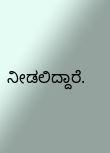ನೀಡಲಿದ್ದಾರೆ.